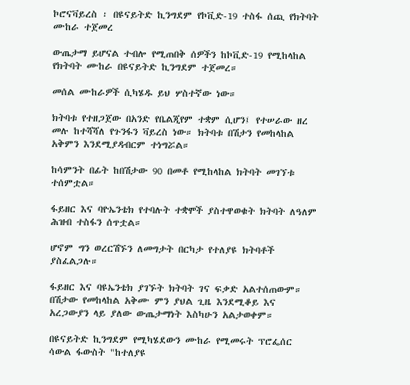ኮሮናቫይረስ ፡ በዩናይትድ ኪንግደም የኮቪድ-19 ተስፋ ሰጪ የክትባት ሙከራ ተጀመረ

ውጤታማ ይሆናል ተብሎ የሚጠበቅ ሰዎችን ከኮቪድ-19 የሚከላከል የክትባት ሙከራ በዩናይትድ ኪንግደም ተጀመረ።

መሰል ሙከራዎች ሲካሄዱ ይህ ሦስተኛው ነው።

ክትባቱ የተዘጋጀው በአንድ የቤልጂየም ተቋም ሲሆን፤ የተሠራው ዘረ መሉ ከተሻሻለ የጉንፋን ቫይረስ ነው። ክትባቱ በሽታን የመከላከል አቅምን እንደሚያዳብርም ተነግሯል።

ከሳምንት በፊት ከበሽታው 90 በመቶ የሚከላከል ክትባት መገኘቱ ተሰምቷል።

ፋይዘር እና ባዮኤንቴክ የተባሉት ተቋሞች ያስተዋወቁት ክትባት ለዓለም ሕዝብ ተስፋን ሰጥቷል።

ሆኖም ግን ወረርሽኙን ለመግታት በርካታ የተለያዩ ክትባቶች ያስፈልጋሉ።

ፋይዘር እና ባዩኤንቴክ ያገኙት ክትባት ገና ፍቃድ አልተሰጠውም። በሽታው የመከላከል አቅሙ ምን ያህል ጊዜ እንደሚቆይ እና አረጋውያን ላይ ያለው ውጤታማነት እስካሁን አልታወቀም።

በዩናይትድ ኪንግደም የሚካሄደውን ሙከራ የሚመሩት ፕሮፌሰር ሳውል ፋውስት "ከተለያዩ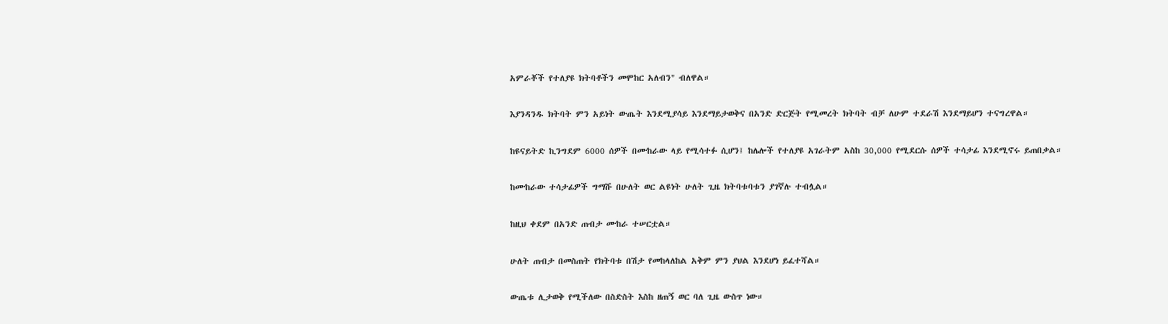አምራቾች የተለያዩ ክትባቶችን መሞከር አለብን" ብለዋል።

እያንዳንዱ ክትባት ምን አይነት ውጤት እንደሚያሳይ እንደማይታወቅና በአንድ ድርጅት የሚመረት ክትባት ብቻ ለሁም ተደራሽ እንደማይሆን ተናግረዋል።

ከዩናይትድ ኪንግደም 6000 ሰዎች በሙከራው ላይ የሚሳተፉ ሲሆን፤ ከሌሎች የተለያዩ አገራትም አስከ 30,000 የሚደርሱ ሰዎች ተሳታፊ እንደሚኖሩ ይጠበቃል።

ከሙከራው ተሳታፊዎች ግማሹ በሁለት ወር ልዩነት ሁለት ጊዜ ክትባቱባቱን ያገኛሉ ተብሏል።

ከዚህ ቀደም በአንድ ጠብታ ሙከራ ተሠርቷል።

ሁለት ጠብታ በመስጠት የክትባቱ በሽታ የመከላለከል አቅም ምን ያህል እንደሆነ ይፈተሻል።

ውጤቱ ሊታወቅ የሚችለው በስድስት እስከ ዘጠኝ ወር ባለ ጊዜ ውስጥ ነው።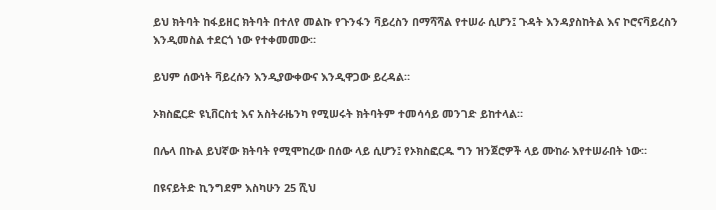ይህ ክትባት ከፋይዘር ክትባት በተለየ መልኩ የጉንፋን ቫይረስን በማሻሻል የተሠራ ሲሆን፤ ጉዳት እንዳያስከትል እና ኮሮናቫይረስን እንዲመስል ተደርጎ ነው የተቀመመው።

ይህም ሰውነት ቫይረሱን እንዲያውቀውና እንዲዋጋው ይረዳል።

ኦክስፎርድ ዩኒቨርስቲ እና አስትራዜንካ የሚሠሩት ክትባትም ተመሳሳይ መንገድ ይከተላል።

በሌላ በኩል ይህኛው ክትባት የሚሞከረው በሰው ላይ ሲሆን፤ የኦክስፎርዱ ግን ዝንጀሮዎች ላይ ሙከራ እየተሠራበት ነው።

በዩናይትድ ኪንግደም እስካሁን 25 ሺህ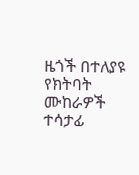ዜጎች በተለያዩ የክትባት ሙከራዎች ተሳታፊ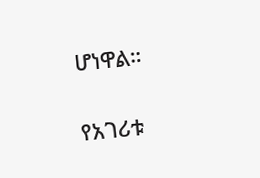ሆነዋል።

የአገሪቱ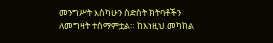መንግሥት እስካሁን ስድስት ክትባቶችን ለመግዛት ተስማምቷል። ከእነዚህ መካከል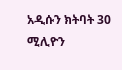አዲሱን ክትባት 30 ሚሊዮን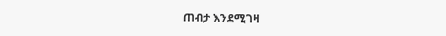ጠብታ እንደሚገዛ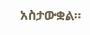አስታውቋል።